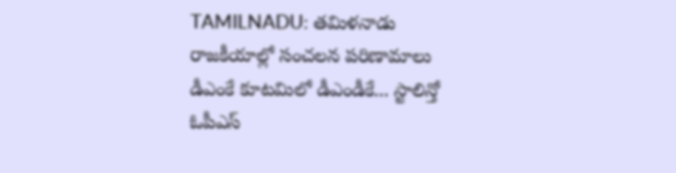TAMILNADU: తమిళనాడు రాజకీయాల్లో సంచలన పరిణామాలు
డీఎంకే కూటమిలో డీఎండీకే... స్టాలిన్తో ఓపీఎస్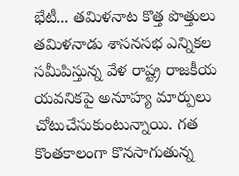భేటీ... తమిళనాట కొత్త పొత్తులు
తమిళనాడు శాసనసభ ఎన్నికల సమీపిస్తున్న వేళ రాష్ట్ర రాజకీయ యవనికపై అనూహ్య మార్పులు చోటుచేసుకుంటున్నాయి. గత కొంతకాలంగా కొనసాగుతున్న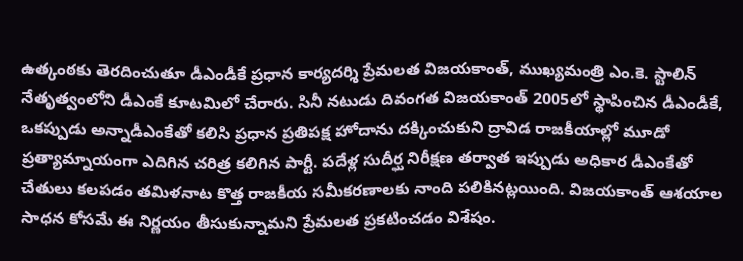ఉత్కంఠకు తెరదించుతూ డీఎండీకే ప్రధాన కార్యదర్శి ప్రేమలత విజయకాంత్, ముఖ్యమంత్రి ఎం.కె. స్టాలిన్ నేతృత్వంలోని డీఎంకే కూటమిలో చేరారు. సినీ నటుడు దివంగత విజయకాంత్ 2005లో స్థాపించిన డీఎండీకే, ఒకప్పుడు అన్నాడీఎంకేతో కలిసి ప్రధాన ప్రతిపక్ష హోదాను దక్కించుకుని ద్రావిడ రాజకీయాల్లో మూడో ప్రత్యామ్నాయంగా ఎదిగిన చరిత్ర కలిగిన పార్టీ. పదేళ్ల సుదీర్ఘ నిరీక్షణ తర్వాత ఇప్పుడు అధికార డీఎంకేతో చేతులు కలపడం తమిళనాట కొత్త రాజకీయ సమీకరణాలకు నాంది పలికినట్లయింది. విజయకాంత్ ఆశయాల సాధన కోసమే ఈ నిర్ణయం తీసుకున్నామని ప్రేమలత ప్రకటించడం విశేషం.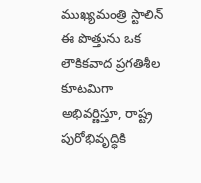ముఖ్యమంత్రి స్టాలిన్ ఈ పొత్తును ఒక లౌకికవాద ప్రగతిశీల కూటమిగా అభివర్ణిస్తూ, రాష్ట్ర పురోభివృద్ధికి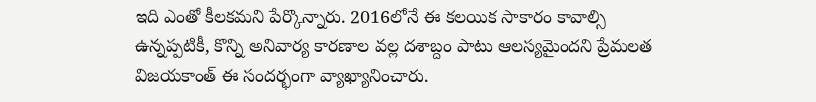ఇది ఎంతో కీలకమని పేర్కొన్నారు. 2016లోనే ఈ కలయిక సాకారం కావాల్సి ఉన్నప్పటికీ, కొన్ని అనివార్య కారణాల వల్ల దశాబ్దం పాటు ఆలస్యమైందని ప్రేమలత విజయకాంత్ ఈ సందర్భంగా వ్యాఖ్యానించారు.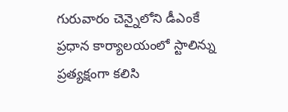గురువారం చెన్నైలోని డీఎంకే ప్రధాన కార్యాలయంలో స్టాలిన్ను ప్రత్యక్షంగా కలిసి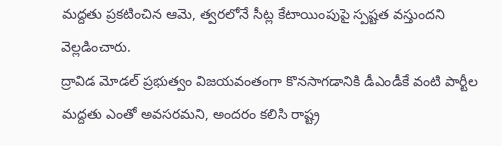మద్దతు ప్రకటించిన ఆమె, త్వరలోనే సీట్ల కేటాయింపుపై స్పష్టత వస్తుందని వెల్లడించారు.
ద్రావిడ మోడల్ ప్రభుత్వం విజయవంతంగా కొనసాగడానికి డీఎండీకే వంటి పార్టీల మద్దతు ఎంతో అవసరమని, అందరం కలిసి రాష్ట్ర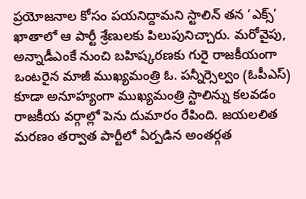ప్రయోజనాల కోసం పయనిద్దామని స్టాలిన్ తన ‘ఎక్స్’ ఖాతాలో ఆ పార్టీ శ్రేణులకు పిలుపునిచ్చారు. మరోవైపు, అన్నాడీఎంకే నుంచి బహిష్కరణకు గురై రాజకీయంగా ఒంటరైన మాజీ ముఖ్యమంత్రి ఓ. పన్నీర్సెల్వం (ఓపీఎస్) కూడా అనూహ్యంగా ముఖ్యమంత్రి స్టాలిన్ను కలవడం రాజకీయ వర్గాల్లో పెను దుమారం రేపింది. జయలలిత మరణం తర్వాత పార్టీలో ఏర్పడిన అంతర్గత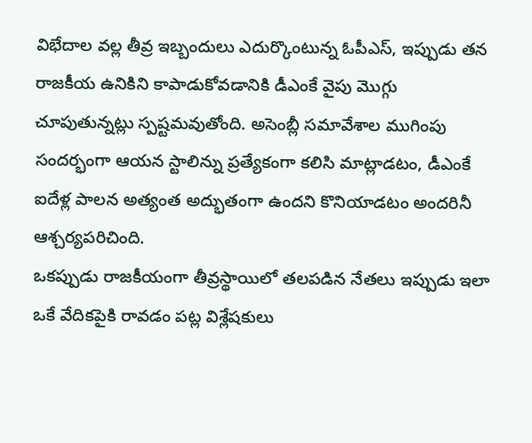విభేదాల వల్ల తీవ్ర ఇబ్బందులు ఎదుర్కొంటున్న ఓపీఎస్, ఇప్పుడు తన రాజకీయ ఉనికిని కాపాడుకోవడానికి డీఎంకే వైపు మొగ్గు చూపుతున్నట్లు స్పష్టమవుతోంది. అసెంబ్లీ సమావేశాల ముగింపు సందర్భంగా ఆయన స్టాలిన్ను ప్రత్యేకంగా కలిసి మాట్లాడటం, డీఎంకే ఐదేళ్ల పాలన అత్యంత అద్భుతంగా ఉందని కొనియాడటం అందరినీ ఆశ్చర్యపరిచింది.
ఒకప్పుడు రాజకీయంగా తీవ్రస్థాయిలో తలపడిన నేతలు ఇప్పుడు ఇలా ఒకే వేదికపైకి రావడం పట్ల విశ్లేషకులు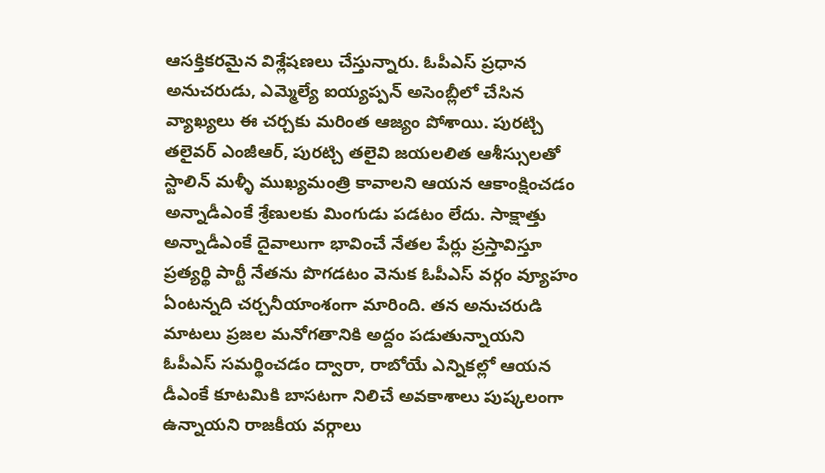ఆసక్తికరమైన విశ్లేషణలు చేస్తున్నారు. ఓపీఎస్ ప్రధాన అనుచరుడు, ఎమ్మెల్యే ఐయ్యప్పన్ అసెంబ్లీలో చేసిన వ్యాఖ్యలు ఈ చర్చకు మరింత ఆజ్యం పోశాయి. పురట్చి తలైవర్ ఎంజీఆర్, పురట్చి తలైవి జయలలిత ఆశీస్సులతో స్టాలిన్ మళ్ళీ ముఖ్యమంత్రి కావాలని ఆయన ఆకాంక్షించడం అన్నాడీఎంకే శ్రేణులకు మింగుడు పడటం లేదు. సాక్షాత్తు అన్నాడీఎంకే దైవాలుగా భావించే నేతల పేర్లు ప్రస్తావిస్తూ ప్రత్యర్థి పార్టీ నేతను పొగడటం వెనుక ఓపీఎస్ వర్గం వ్యూహం ఏంటన్నది చర్చనీయాంశంగా మారింది. తన అనుచరుడి మాటలు ప్రజల మనోగతానికి అద్దం పడుతున్నాయని ఓపీఎస్ సమర్థించడం ద్వారా, రాబోయే ఎన్నికల్లో ఆయన డీఎంకే కూటమికి బాసటగా నిలిచే అవకాశాలు పుష్కలంగా ఉన్నాయని రాజకీయ వర్గాలు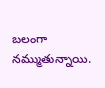బలంగా నమ్ముతున్నాయి.